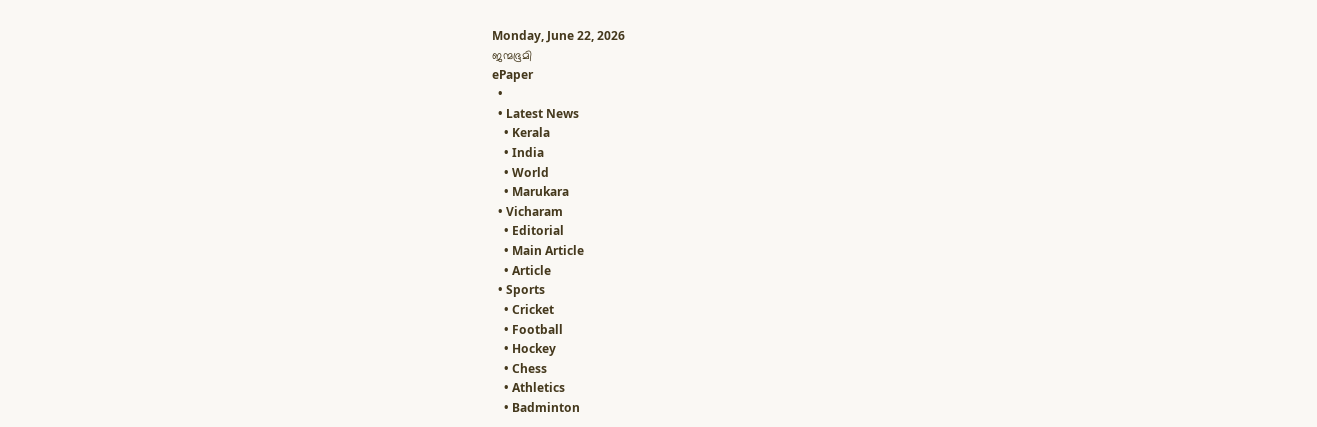Monday, June 22, 2026
ജന്മഭൂമി
ePaper
  •
  • Latest News
    • Kerala
    • India
    • World
    • Marukara
  • Vicharam
    • Editorial
    • Main Article
    • Article
  • Sports
    • Cricket
    • Football
    • Hockey
    • Chess
    • Athletics
    • Badminton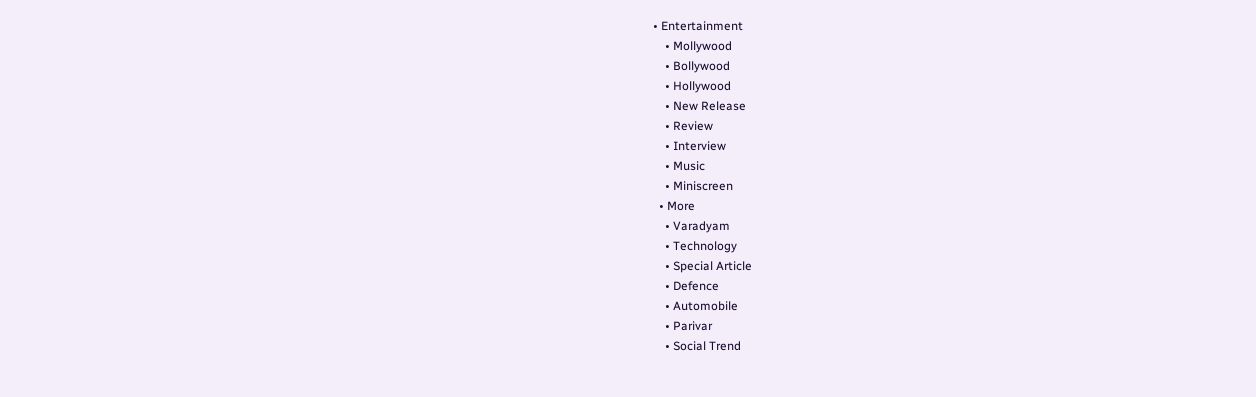• Entertainment
    • Mollywood
    • Bollywood
    • Hollywood
    • New Release
    • Review
    • Interview
    • Music
    • Miniscreen
  • More
    • Varadyam
    • Technology
    • Special Article
    • Defence
    • Automobile
    • Parivar
    • Social Trend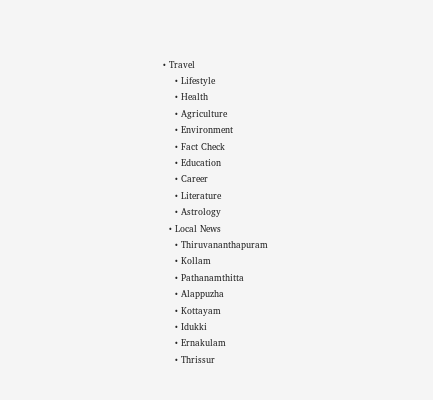• Travel
    • Lifestyle
    • Health
    • Agriculture
    • Environment
    • Fact Check
    • Education
    • Career
    • Literature
    • Astrology
  • Local News
    • Thiruvananthapuram
    • Kollam
    • Pathanamthitta
    • Alappuzha
    • Kottayam
    • Idukki
    • Ernakulam
    • Thrissur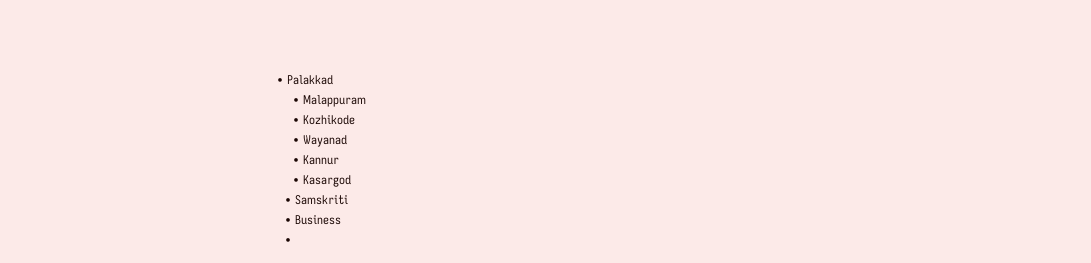• Palakkad
    • Malappuram
    • Kozhikode
    • Wayanad
    • Kannur
    • Kasargod
  • Samskriti
  • Business
  •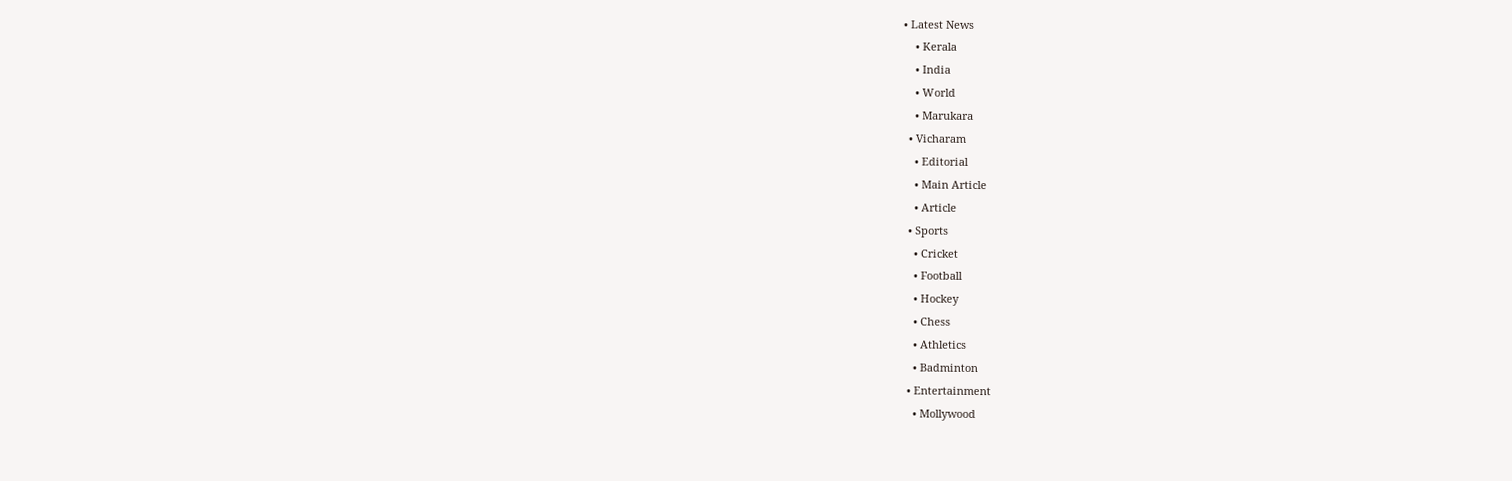• Latest News
    • Kerala
    • India
    • World
    • Marukara
  • Vicharam
    • Editorial
    • Main Article
    • Article
  • Sports
    • Cricket
    • Football
    • Hockey
    • Chess
    • Athletics
    • Badminton
  • Entertainment
    • Mollywood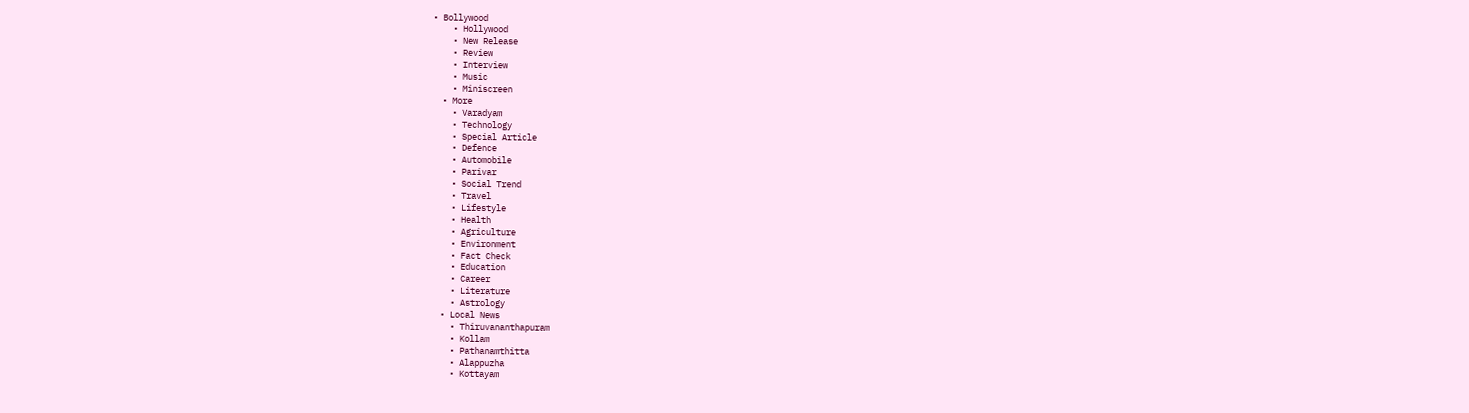• Bollywood
    • Hollywood
    • New Release
    • Review
    • Interview
    • Music
    • Miniscreen
  • More
    • Varadyam
    • Technology
    • Special Article
    • Defence
    • Automobile
    • Parivar
    • Social Trend
    • Travel
    • Lifestyle
    • Health
    • Agriculture
    • Environment
    • Fact Check
    • Education
    • Career
    • Literature
    • Astrology
  • Local News
    • Thiruvananthapuram
    • Kollam
    • Pathanamthitta
    • Alappuzha
    • Kottayam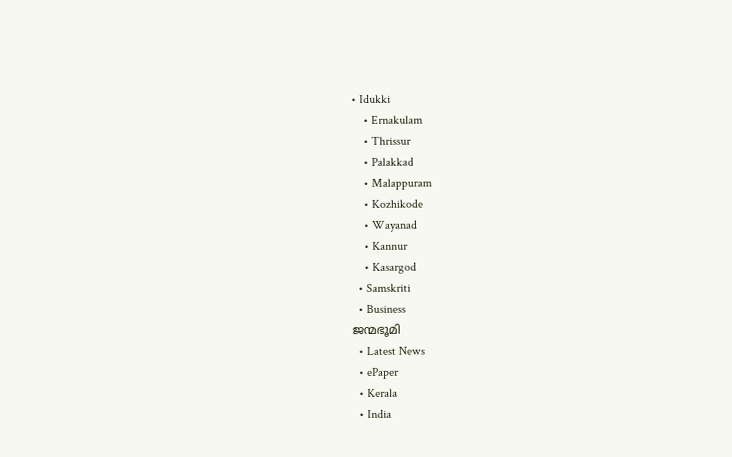• Idukki
    • Ernakulam
    • Thrissur
    • Palakkad
    • Malappuram
    • Kozhikode
    • Wayanad
    • Kannur
    • Kasargod
  • Samskriti
  • Business
ജന്മഭൂമി
  • Latest News
  • ePaper
  • Kerala
  • India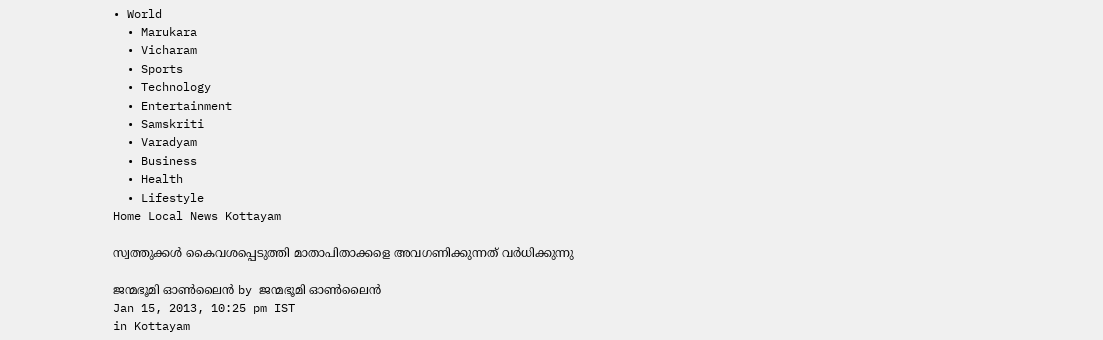• World
  • Marukara
  • Vicharam
  • Sports
  • Technology
  • Entertainment
  • Samskriti
  • Varadyam
  • Business
  • Health
  • Lifestyle
Home Local News Kottayam

സ്വത്തുക്കള്‍ കൈവശപ്പെടുത്തി മാതാപിതാക്കളെ അവഗണിക്കുന്നത് വര്‍ധിക്കുന്നു

ജന്മഭൂമി ഓണ്‍ലൈന്‍ by ജന്മഭൂമി ഓണ്‍ലൈന്‍
Jan 15, 2013, 10:25 pm IST
in Kottayam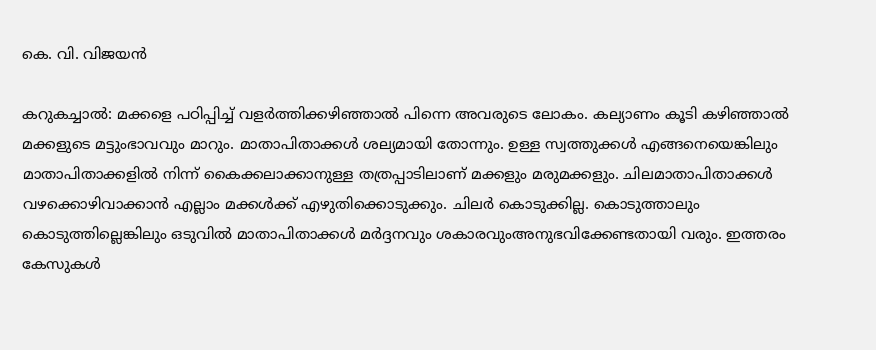കെ. വി. വിജയന്‍

കറുകച്ചാല്‍: മക്കളെ പഠിപ്പിച്ച് വളര്‍ത്തിക്കഴിഞ്ഞാല്‍ പിന്നെ അവരുടെ ലോകം. കല്യാണം കൂടി കഴിഞ്ഞാല്‍ മക്കളുടെ മട്ടുംഭാവവും മാറും. മാതാപിതാക്കള്‍ ശല്യമായി തോന്നും. ഉള്ള സ്വത്തുക്കള്‍ എങ്ങനെയെങ്കിലും മാതാപിതാക്കളില്‍ നിന്ന് കൈക്കലാക്കാനുള്ള തത്രപ്പാടിലാണ് മക്കളും മരുമക്കളും. ചിലമാതാപിതാക്കള്‍ വഴക്കൊഴിവാക്കാന്‍ എല്ലാം മക്കള്‍ക്ക് എഴുതിക്കൊടുക്കും. ചിലര്‍ കൊടുക്കില്ല. കൊടുത്താലും കൊടുത്തില്ലെങ്കിലും ഒടുവില്‍ മാതാപിതാക്കള്‍ മര്‍ദ്ദനവും ശകാരവുംഅനുഭവിക്കേണ്ടതായി വരും. ഇത്തരം കേസുകള്‍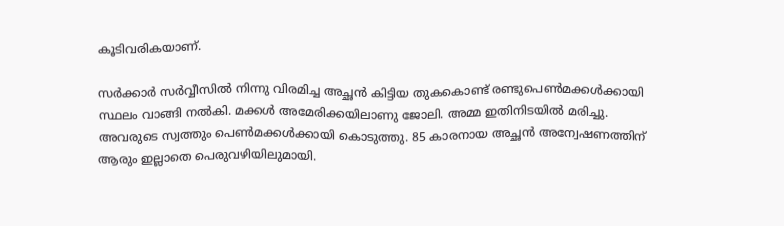കൂടിവരികയാണ്.

സര്‍ക്കാര്‍ സര്‍വ്വീസില്‍ നിന്നു വിരമിച്ച അച്ഛന്‍ കിട്ടിയ തുകകൊണ്ട് രണ്ടുപെണ്‍മക്കള്‍ക്കായി സ്ഥലം വാങ്ങി നല്‍കി. മക്കള്‍ അമേരിക്കയിലാണു ജോലി. അമ്മ ഇതിനിടയില്‍ മരിച്ചു. അവരുടെ സ്വത്തും പെണ്‍മക്കള്‍ക്കായി കൊടുത്തു. 85 കാരനായ അച്ഛന്‍ അന്വേഷണത്തിന് ആരും ഇല്ലാതെ പെരുവഴിയിലുമായി.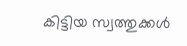കിട്ടിയ സ്വത്തുക്കള്‍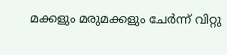മക്കളും മരുമക്കളും ചേര്‍ന്ന് വിറ്റു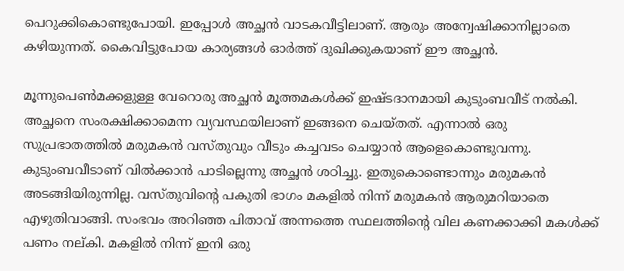പെറുക്കികൊണ്ടുപോയി. ഇപ്പോള്‍ അച്ഛന്‍ വാടകവീട്ടിലാണ്. ആരും അന്വേഷിക്കാനില്ലാതെ കഴിയുന്നത്. കൈവിട്ടുപോയ കാര്യങ്ങള്‍ ഓര്‍ത്ത് ദുഖിക്കുകയാണ് ഈ അച്ഛന്‍.

മൂന്നുപെണ്‍മക്കളുള്ള വേറൊരു അച്ഛന്‍ മൂത്തമകള്‍ക്ക് ഇഷ്ടദാനമായി കുടുംബവീട് നല്‍കി. അച്ഛനെ സംരക്ഷിക്കാമെന്ന വ്യവസ്ഥയിലാണ് ഇങ്ങനെ ചെയ്തത്. എന്നാല്‍ ഒരു സുപ്രഭാതത്തില്‍ മരുമകന്‍ വസ്തുവും വീടും കച്ചവടം ചെയ്യാന്‍ ആളെകൊണ്ടുവന്നു. കുടുംബവീടാണ് വില്‍ക്കാന്‍ പാടില്ലെന്നു അച്ഛന്‍ ശഠിച്ചു. ഇതുകൊണ്ടൊന്നും മരുമകന്‍ അടങ്ങിയിരുന്നില്ല. വസ്തുവിന്റെ പകുതി ഭാഗം മകളില്‍ നിന്ന് മരുമകന്‍ ആരുമറിയാതെ എഴുതിവാങ്ങി. സംഭവം അറിഞ്ഞ പിതാവ് അന്നത്തെ സ്ഥലത്തിന്റെ വില കണക്കാക്കി മകള്‍ക്ക് പണം നല്കി. മകളില്‍ നിന്ന് ഇനി ഒരു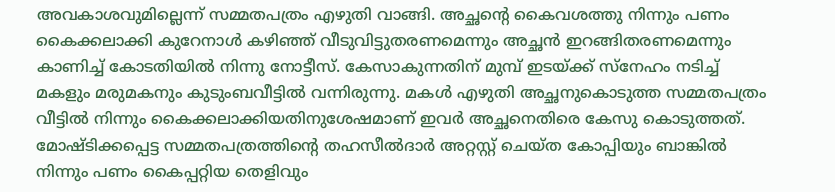അവകാശവുമില്ലെന്ന് സമ്മതപത്രം എഴുതി വാങ്ങി. അച്ഛന്റെ കൈവശത്തു നിന്നും പണം കൈക്കലാക്കി കുറേനാള്‍ കഴിഞ്ഞ് വീടുവിട്ടുതരണമെന്നും അച്ഛന്‍ ഇറങ്ങിതരണമെന്നും കാണിച്ച് കോടതിയില്‍ നിന്നു നോട്ടീസ്. കേസാകുന്നതിന് മുമ്പ് ഇടയ്‌ക്ക് സ്‌നേഹം നടിച്ച് മകളും മരുമകനും കുടുംബവീട്ടില്‍ വന്നിരുന്നു. മകള്‍ എഴുതി അച്ഛനുകൊടുത്ത സമ്മതപത്രം വീട്ടില്‍ നിന്നും കൈക്കലാക്കിയതിനുശേഷമാണ് ഇവര്‍ അച്ഛനെതിരെ കേസു കൊടുത്തത്. മോഷ്ടിക്കപ്പെട്ട സമ്മതപത്രത്തിന്റെ തഹസീല്‍ദാര്‍ അറ്റസ്റ്റ് ചെയ്ത കോപ്പിയും ബാങ്കില്‍ നിന്നും പണം കൈപ്പറ്റിയ തെളിവും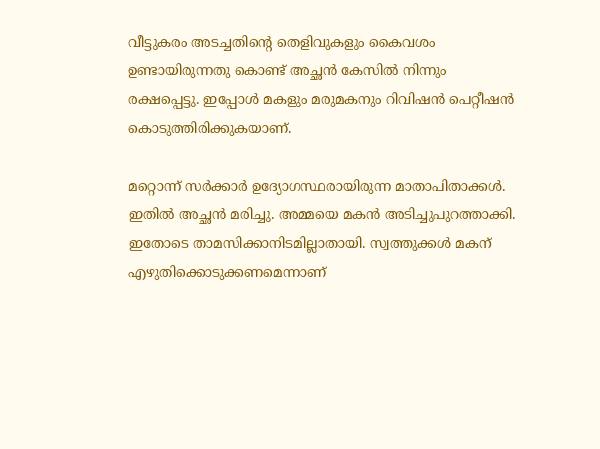വീട്ടുകരം അടച്ചതിന്റെ തെളിവുകളും കൈവശം ഉണ്ടായിരുന്നതു കൊണ്ട് അച്ഛന്‍ കേസില്‍ നിന്നും രക്ഷപ്പെട്ടു. ഇപ്പോള്‍ മകളും മരുമകനും റിവിഷന്‍ പെറ്റീഷന്‍ കൊടുത്തിരിക്കുകയാണ്.

മറ്റൊന്ന് സര്‍ക്കാര്‍ ഉദ്യോഗസ്ഥരായിരുന്ന മാതാപിതാക്കള്‍. ഇതില്‍ അച്ഛന്‍ മരിച്ചു. അമ്മയെ മകന്‍ അടിച്ചുപുറത്താക്കി. ഇതോടെ താമസിക്കാനിടമില്ലാതായി. സ്വത്തുക്കള്‍ മകന് എഴുതിക്കൊടുക്കണമെന്നാണ്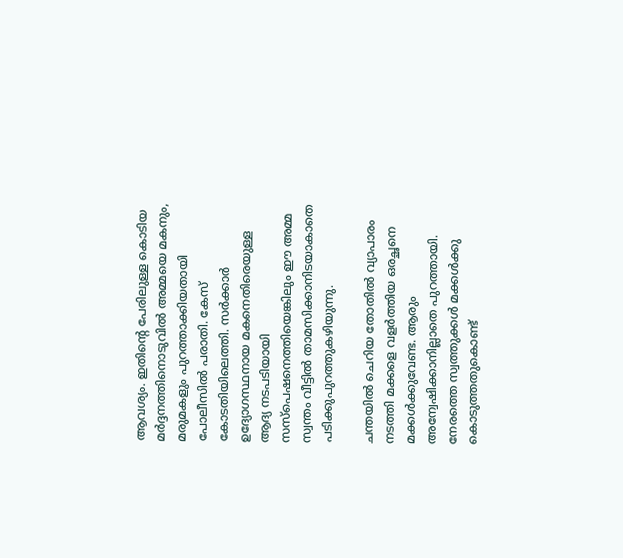ആവശ്യം. ഇതിന്റെ പേരിലുള്ള കൊടിയ മര്‍ദ്ദനത്തിനൊടുവില്‍ അമ്മയെ മകനും, മരുമകളും പുറത്താക്കിയതായി പോലീസില്‍ പരാതി. കേസ് കോടതിയിലെത്തി. സര്‍ക്കാര്‍ ഉദ്യോഗസ്ഥനായ മകനെതിരെയുള്ള ആദ്യ നടപടിയായി സസ്‌പെഷനെത്തിയെങ്കിലും ഈ അമ്മ സ്വന്തം വീട്ടില്‍ താമസിക്കാനിടയാകാതെ പടിക്കുപുറത്തുകഴിയുന്നു.

ചന്തയില്‍ ചെറിയ തോതില്‍ വ്യാപാരം നടത്തി മക്കളെ വളര്‍ത്തിയ ഒരച്ഛനെ മക്കള്‍ക്കുവേണ്ട. ആരും അന്വേഷിക്കാനില്ലാതെ പുറത്തായി. നേരത്തെ സ്വത്തുക്കള്‍ മക്കള്‍ക്കു കൊടുത്തതുകൊണ്ട്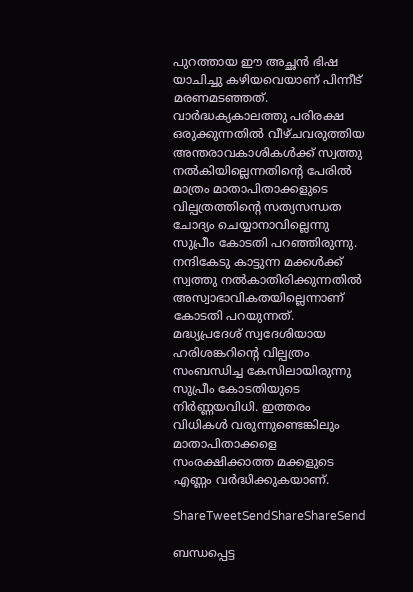പുറത്തായ ഈ അച്ഛന്‍ ഭിഷ യാചിച്ചു കഴിയവെയാണ് പിന്നീട് മരണമടഞ്ഞത്. വാര്‍ദ്ധക്യകാലത്തു പരിരക്ഷ ഒരുക്കുന്നതില്‍ വീഴ്ചവരുത്തിയ അന്തരാവകാശികള്‍ക്ക് സ്വത്തു നല്‍കിയില്ലെന്നതിന്റെ പേരില്‍ മാത്രം മാതാപിതാക്കളുടെ വില്പത്രത്തിന്റെ സത്യസന്ധത ചോദ്യം ചെയ്യാനാവില്ലെന്നു സുപ്രീം കോടതി പറഞ്ഞിരുന്നു. നന്ദികേടു കാട്ടുന്ന മക്കള്‍ക്ക് സ്വത്തു നല്‍കാതിരിക്കുന്നതില്‍ അസ്വാഭാവികതയില്ലെന്നാണ് കോടതി പറയുന്നത്. മദ്ധ്യപ്രദേശ് സ്വദേശിയായ ഹരിശങ്കറിന്റെ വില്പത്രം സംബന്ധിച്ച കേസിലായിരുന്നു സുപ്രീം കോടതിയുടെ നിര്‍ണ്ണയവിധി. ഇത്തരം വിധികള്‍ വരുന്നുണ്ടെങ്കിലും മാതാപിതാക്കളെ സംരക്ഷിക്കാത്ത മക്കളുടെ എണ്ണം വര്‍ദ്ധിക്കുകയാണ്.

ShareTweetSendShareShareSend

ബന്ധപ്പെട്ട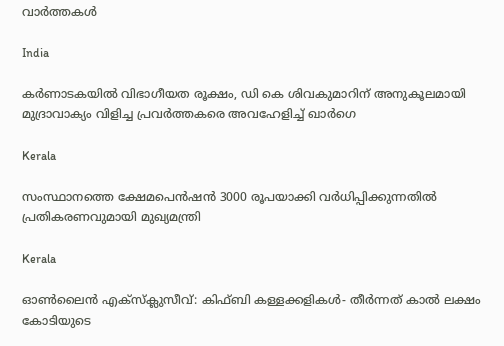വാര്‍ത്തകള്‍

India

കർണാടകയിൽ വിഭാഗീയത രൂക്ഷം, ഡി കെ ശിവകുമാറിന് അനുകൂലമായി മുദ്രാവാക്യം വിളിച്ച പ്രവർത്തകരെ അവഹേളിച്ച് ഖാർഗെ

Kerala

സംസ്ഥാനത്തെ ക്ഷേമപെൻഷൻ 3000 രൂപയാക്കി വർധിപ്പിക്കുന്നതിൽ പ്രതികരണവുമായി മുഖ്യമന്ത്രി

Kerala

ഓൺലൈൻ എക്‌സ്‌ക്ലുസീവ്: കിഫ്ബി കള്ളക്കളികൾ- തീർന്നത് കാൽ ലക്ഷം കോടിയുടെ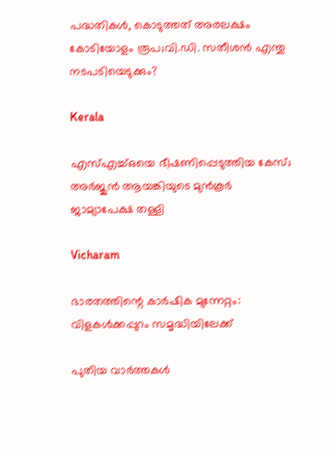പദ്ധതികൾ, കൊടുത്തത് അരലക്ഷം കോടിയോളം രൂപ;വി.ഡി. സതീശൻ എന്തു നടപടിയെടുക്കും?

Kerala

എസ്എച്ച്ഒയെ ഭീഷണിപ്പെടുത്തിയ കേസ്; അര്‍ജുന്‍ ആയങ്കിയുടെ മുന്‍കൂര്‍ ജാമ്യാപേക്ഷ തള്ളി

Vicharam

ഭാരതത്തിന്റെ കാര്‍ഷിക മുന്നേറ്റം: വിളകള്‍ക്കപ്പുറം സമൃദ്ധിയിലേക്ക്

പുതിയ വാര്‍ത്തകള്‍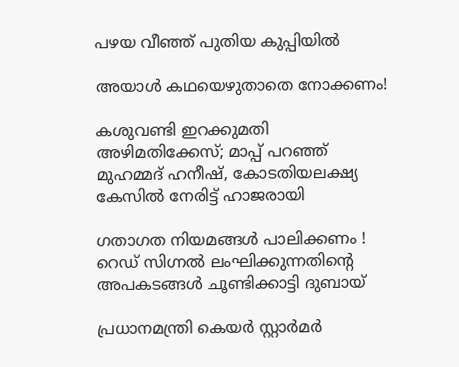പഴയ വീഞ്ഞ് പുതിയ കുപ്പിയിൽ

അയാള്‍ കഥയെഴുതാതെ നോക്കണം!

കശുവണ്ടി ഇറക്കുമതി അഴിമതിക്കേസ്; മാപ്പ് പറഞ്ഞ് മുഹമ്മദ് ഹനീഷ്, കോടതിയലക്ഷ്യ കേസിൽ നേരിട്ട് ഹാജരായി

ഗതാഗത നിയമങ്ങൾ പാലിക്കണം !  റെഡ് സിഗ്നൽ ലംഘിക്കുന്നതിന്റെ അപകടങ്ങൾ ചൂണ്ടിക്കാട്ടി ദുബായ്

പ്രധാനമന്ത്രി കെയർ സ്റ്റാർമർ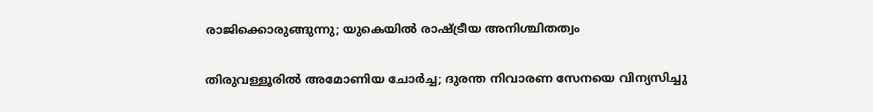രാജിക്കൊരുങ്ങുന്നു; യുകെയിൽ രാഷ്‌ട്രീയ അനിശ്ചിതത്വം

തിരുവള്ളൂരിൽ അമോണിയ ചോർച്ച; ദുരന്ത നിവാരണ സേനയെ വിന്യസിച്ചു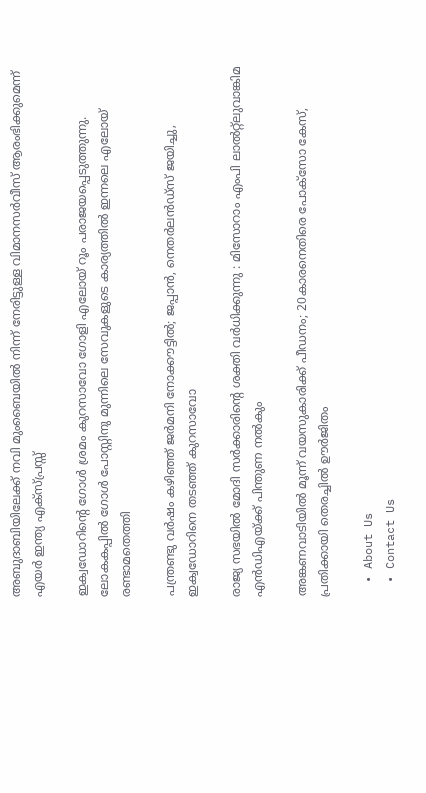അബുദാബിയിലേക്ക് നവി മുംബൈയിൽ നിന്ന് നേരിട്ടുള്ള വിമാനസർവീസ് ആരംഭിക്കുമെന്ന് എയർ ഇന്ത്യ എക്സ്പ്രസ്സ്

ഇക്വഡോറിന്റെ ഗോള്‍ ശ്രമം കുറസാവോ ഗോളി എലോയ് റൂം പരാജയപ്പെടുത്തുന്നു. ലോകകപ്പില്‍ ഗോള്‍ പോസ്റ്റിനു മുന്നിലെ സേവുകളുടെ കാര്യത്തില്‍ ഇന്നലെ എലോയ് രണ്ടാമതെത്തി

പന്ത്രണ്ടു വര്‍ഷം കഴിഞ്ഞ് ജര്‍മനി നോക്കൗട്ടില്‍; ജപ്പാന്‍, നെതര്‍ലന്‍ഡ്‌സ് ജയിച്ചു, ഇക്വഡോറിനെ തടഞ്ഞ് കുറസാവോ

രാജ്യ സഭയിൽ മോദി സർക്കാരിന്റെ ശക്തി വർധിക്കുന്നു : മിസോറാം എംപി ലാൽറ്റ്ലുവാങ്കിമ എൻഡിഎയ്‌ക്ക് പിന്തുണ നൽകും

അങ്കണവാടിയിൽ മൂന്ന് വയസുകാരിക്ക് പീഡനം; 20കാരനെതിരെ പോക്സോ കേസ്, പ്രതിക്കായി തെരച്ചിൽ ഊർജിതം

  • About Us
  • Contact Us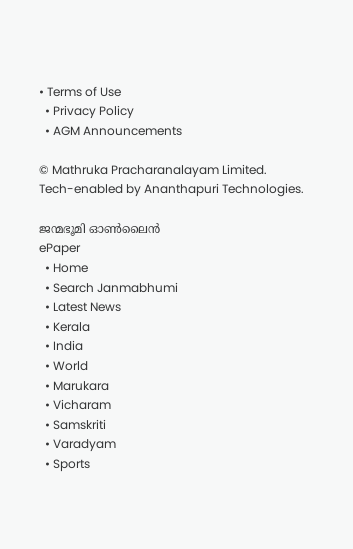• Terms of Use
  • Privacy Policy
  • AGM Announcements

© Mathruka Pracharanalayam Limited.
Tech-enabled by Ananthapuri Technologies.

ജന്മഭൂമി ഓണ്‍ലൈന്‍
ePaper
  • Home
  • Search Janmabhumi
  • Latest News
  • Kerala
  • India
  • World
  • Marukara
  • Vicharam
  • Samskriti
  • Varadyam
  • Sports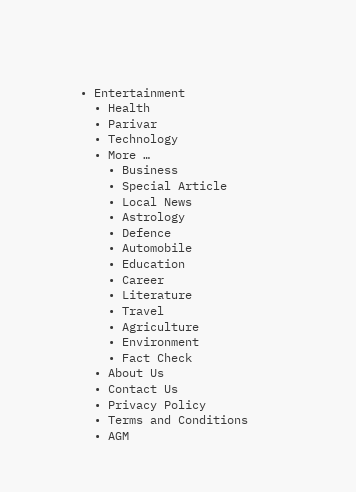• Entertainment
  • Health
  • Parivar
  • Technology
  • More …
    • Business
    • Special Article
    • Local News
    • Astrology
    • Defence
    • Automobile
    • Education
    • Career
    • Literature
    • Travel
    • Agriculture
    • Environment
    • Fact Check
  • About Us
  • Contact Us
  • Privacy Policy
  • Terms and Conditions
  • AGM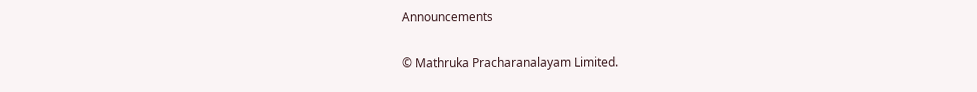Announcements

© Mathruka Pracharanalayam Limited.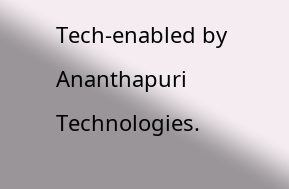Tech-enabled by Ananthapuri Technologies.